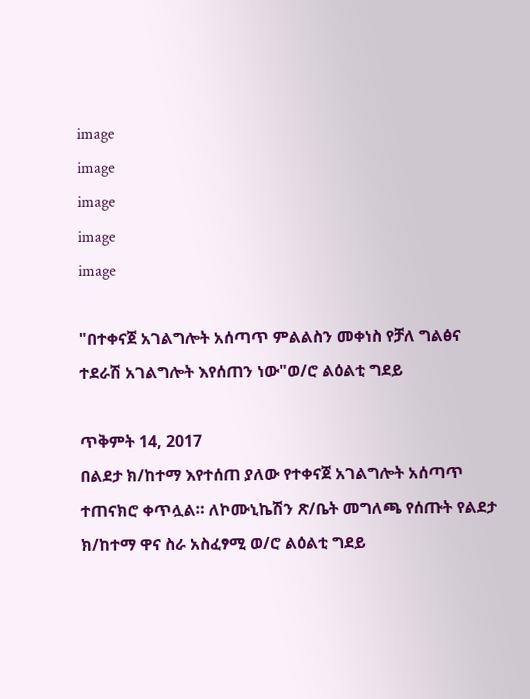image
image
image
image
image

"በተቀናጀ አገልግሎት አሰጣጥ ምልልስን መቀነስ የቻለ ግልፅና ተደራሽ አገልግሎት እየሰጠን ነው"ወ/ሮ ልዕልቲ ግደይ

ጥቅምት 14, 2017
በልደታ ክ/ከተማ እየተሰጠ ያለው የተቀናጀ አገልግሎት አሰጣጥ ተጠናክሮ ቀጥሏል። ለኮሙኒኬሽን ጽ/ቤት መግለጫ የሰጡት የልደታ ክ/ከተማ ዋና ስራ አስፈፃሚ ወ/ሮ ልዕልቲ ግደይ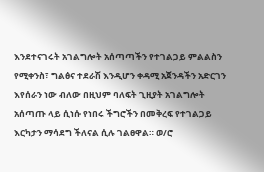እንደተናገሩት አገልግሎት አሰጣጣችን የተገልጋይ ምልልስን የሚቀንስ፣ ግልፅና ተደራሽ እንዲሆን ቀዳሚ አጀንዳችን አድርገን እየሰራን ነው ብለው በዚህም ባለፍት ጊዚያት አገልግሎት አሰጣጡ ላይ ሲነሱ የነበሩ ችግሮችን በመቅረፍ የተገልጋይ እርካታን ማሳደግ ችለናል ሲሉ ገልፀዋል። ወ/ሮ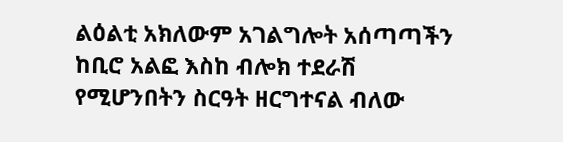ልዕልቲ አክለውም አገልግሎት አሰጣጣችን ከቢሮ አልፎ እስከ ብሎክ ተደራሽ የሚሆንበትን ስርዓት ዘርግተናል ብለው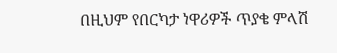በዚህም የበርካታ ነዋሪዎች ጥያቄ ምላሽ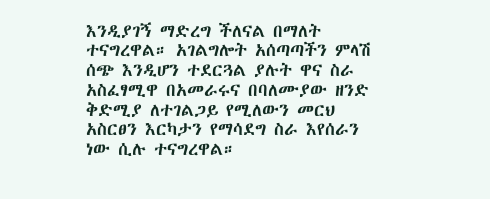እንዲያገኝ ማድረግ ችለናል በማለት ተናግረዋል። አገልግሎት አሰጣጣችን ምላሽ ሰጭ እንዲሆን ተደርጓል ያሉት ዋና ስራ አስፈፃሚዋ በአመራሩና በባለሙያው ዘንድ ቅድሚያ ለተገልጋይ የሚለውን መርህ አስርፀን እርካታን የማሳደግ ስራ እየሰራን ነው ሲሉ ተናግረዋል።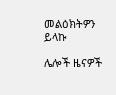መልዕክትዎን ይላኩ

ሌሎች ዜናዎች